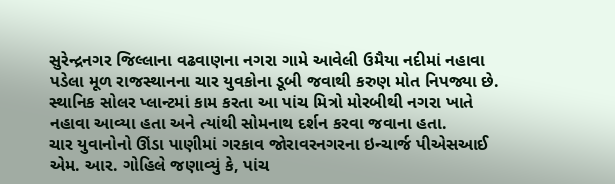સુરેન્દ્રનગર જિલ્લાના વઢવાણના નગરા ગામે આવેલી ઉમૈયા નદીમાં નહાવા પડેલા મૂળ રાજસ્થાનના ચાર યુવકોના ડૂબી જવાથી કરુણ મોત નિપજ્યા છે. સ્થાનિક સોલર પ્લાન્ટમાં કામ કરતા આ પાંચ મિત્રો મોરબીથી નગરા ખાતે નહાવા આવ્યા હતા અને ત્યાંથી સોમનાથ દર્શન કરવા જવાના હતા.
ચાર યુવાનોનો ઊંડા પાણીમાં ગરકાવ જોરાવરનગરના ઇન્ચાર્જ પીએસઆઈ એમ. આર. ગોહિલે જણાવ્યું કે, પાંચ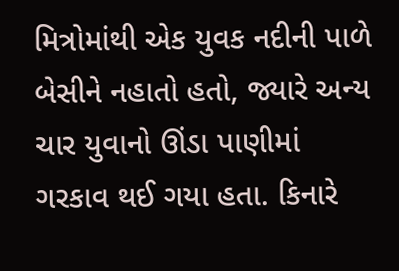મિત્રોમાંથી એક યુવક નદીની પાળે બેસીને નહાતો હતો, જ્યારે અન્ય ચાર યુવાનો ઊંડા પાણીમાં ગરકાવ થઈ ગયા હતા. કિનારે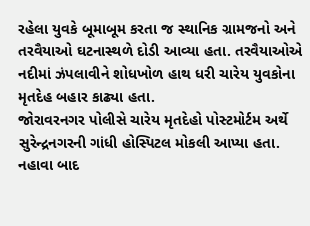રહેલા યુવકે બૂમાબૂમ કરતા જ સ્થાનિક ગ્રામજનો અને તરવૈયાઓ ઘટનાસ્થળે દોડી આવ્યા હતા. તરવૈયાઓએ નદીમાં ઝંપલાવીને શોધખોળ હાથ ધરી ચારેય યુવકોના મૃતદેહ બહાર કાઢ્યા હતા.
જોરાવરનગર પોલીસે ચારેય મૃતદેહો પોસ્ટમોર્ટમ અર્થે સુરેન્દ્રનગરની ગાંધી હોસ્પિટલ મોકલી આપ્યા હતા. નહાવા બાદ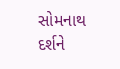સોમનાથ દર્શને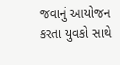જવાનું આયોજન કરતા યુવકો સાથે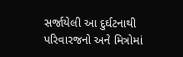સર્જાયેલી આ દુર્ઘટનાથી પરિવારજનો અને મિત્રોમાં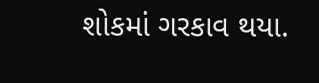શોકમાં ગરકાવ થયા.